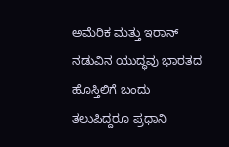ಅಮೆರಿಕ ಮತ್ತು ಇರಾನ್ ನಡುವಿನ ಯುದ್ಧವು ಭಾರತದ ಹೊಸ್ತಿಲಿಗೆ ಬಂದು ತಲುಪಿದ್ದರೂ ಪ್ರಧಾನಿ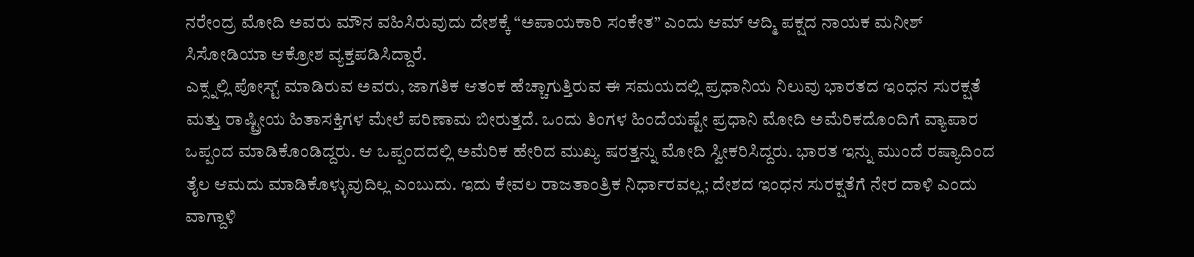ನರೇಂದ್ರ ಮೋದಿ ಅವರು ಮೌನ ವಹಿಸಿರುವುದು ದೇಶಕ್ಕೆ “ಅಪಾಯಕಾರಿ ಸಂಕೇತ” ಎಂದು ಆಮ್ ಆದ್ಮಿ ಪಕ್ಷದ ನಾಯಕ ಮನೀಶ್ ಸಿಸೋಡಿಯಾ ಆಕ್ರೋಶ ವ್ಯಕ್ತಪಡಿಸಿದ್ದಾರೆ.
ಎಕ್ಸ್ನಲ್ಲಿ ಪೋಸ್ಟ್ ಮಾಡಿರುವ ಅವರು, ಜಾಗತಿಕ ಆತಂಕ ಹೆಚ್ಚಾಗುತ್ತಿರುವ ಈ ಸಮಯದಲ್ಲಿ ಪ್ರಧಾನಿಯ ನಿಲುವು ಭಾರತದ ಇಂಧನ ಸುರಕ್ಷತೆ ಮತ್ತು ರಾಷ್ಟ್ರೀಯ ಹಿತಾಸಕ್ತಿಗಳ ಮೇಲೆ ಪರಿಣಾಮ ಬೀರುತ್ತದೆ. ಒಂದು ತಿಂಗಳ ಹಿಂದೆಯಷ್ಟೇ ಪ್ರಧಾನಿ ಮೋದಿ ಅಮೆರಿಕದೊಂದಿಗೆ ವ್ಯಾಪಾರ ಒಪ್ಪಂದ ಮಾಡಿಕೊಂಡಿದ್ದರು. ಆ ಒಪ್ಪಂದದಲ್ಲಿ ಅಮೆರಿಕ ಹೇರಿದ ಮುಖ್ಯ ಷರತ್ತನ್ನು ಮೋದಿ ಸ್ವೀಕರಿಸಿದ್ದರು. ಭಾರತ ಇನ್ನು ಮುಂದೆ ರಷ್ಯಾದಿಂದ ತೈಲ ಆಮದು ಮಾಡಿಕೊಳ್ಳುವುದಿಲ್ಲ ಎಂಬುದು. ಇದು ಕೇವಲ ರಾಜತಾಂತ್ರಿಕ ನಿರ್ಧಾರವಲ್ಲ; ದೇಶದ ಇಂಧನ ಸುರಕ್ಷತೆಗೆ ನೇರ ದಾಳಿ ಎಂದು ವಾಗ್ದಾಳಿ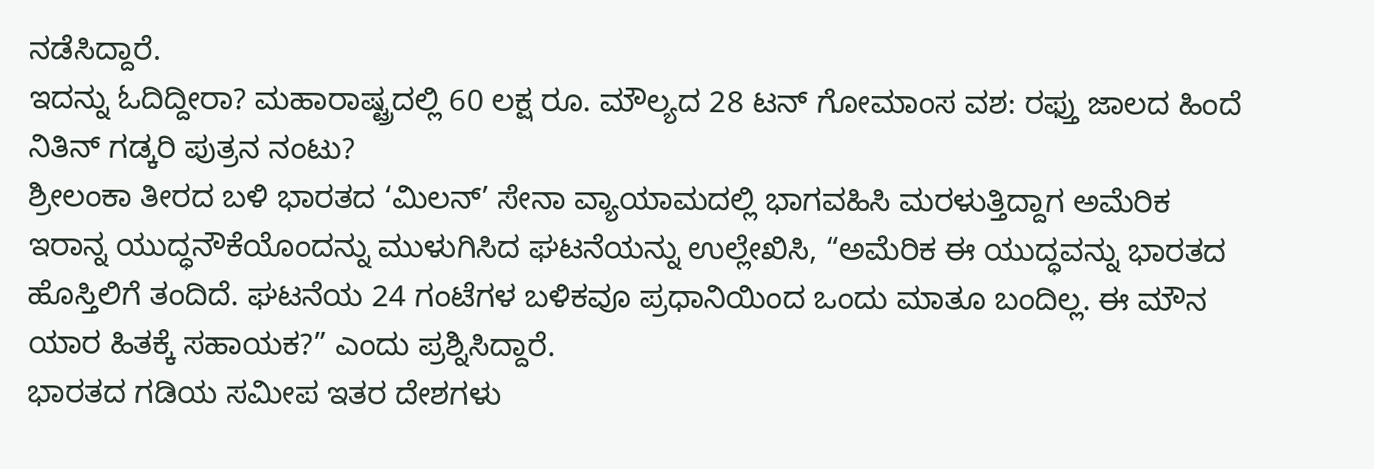ನಡೆಸಿದ್ದಾರೆ.
ಇದನ್ನು ಓದಿದ್ದೀರಾ? ಮಹಾರಾಷ್ಟ್ರದಲ್ಲಿ 60 ಲಕ್ಷ ರೂ. ಮೌಲ್ಯದ 28 ಟನ್ ಗೋಮಾಂಸ ವಶ: ರಫ್ತು ಜಾಲದ ಹಿಂದೆ ನಿತಿನ್ ಗಡ್ಕರಿ ಪುತ್ರನ ನಂಟು?
ಶ್ರೀಲಂಕಾ ತೀರದ ಬಳಿ ಭಾರತದ ‘ಮಿಲನ್’ ಸೇನಾ ವ್ಯಾಯಾಮದಲ್ಲಿ ಭಾಗವಹಿಸಿ ಮರಳುತ್ತಿದ್ದಾಗ ಅಮೆರಿಕ ಇರಾನ್ನ ಯುದ್ಧನೌಕೆಯೊಂದನ್ನು ಮುಳುಗಿಸಿದ ಘಟನೆಯನ್ನು ಉಲ್ಲೇಖಿಸಿ, “ಅಮೆರಿಕ ಈ ಯುದ್ಧವನ್ನು ಭಾರತದ ಹೊಸ್ತಿಲಿಗೆ ತಂದಿದೆ. ಘಟನೆಯ 24 ಗಂಟೆಗಳ ಬಳಿಕವೂ ಪ್ರಧಾನಿಯಿಂದ ಒಂದು ಮಾತೂ ಬಂದಿಲ್ಲ. ಈ ಮೌನ ಯಾರ ಹಿತಕ್ಕೆ ಸಹಾಯಕ?” ಎಂದು ಪ್ರಶ್ನಿಸಿದ್ದಾರೆ.
ಭಾರತದ ಗಡಿಯ ಸಮೀಪ ಇತರ ದೇಶಗಳು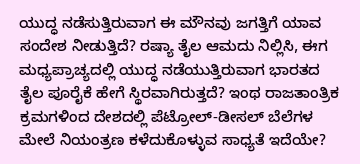ಯುದ್ಧ ನಡೆಸುತ್ತಿರುವಾಗ ಈ ಮೌನವು ಜಗತ್ತಿಗೆ ಯಾವ ಸಂದೇಶ ನೀಡುತ್ತಿದೆ? ರಷ್ಯಾ ತೈಲ ಆಮದು ನಿಲ್ಲಿಸಿ, ಈಗ ಮಧ್ಯಪ್ರಾಚ್ಯದಲ್ಲಿ ಯುದ್ಧ ನಡೆಯುತ್ತಿರುವಾಗ ಭಾರತದ ತೈಲ ಪೂರೈಕೆ ಹೇಗೆ ಸ್ಥಿರವಾಗಿರುತ್ತದೆ? ಇಂಥ ರಾಜತಾಂತ್ರಿಕ ಕ್ರಮಗಳಿಂದ ದೇಶದಲ್ಲಿ ಪೆಟ್ರೋಲ್-ಡೀಸಲ್ ಬೆಲೆಗಳ ಮೇಲೆ ನಿಯಂತ್ರಣ ಕಳೆದುಕೊಳ್ಳುವ ಸಾಧ್ಯತೆ ಇದೆಯೇ?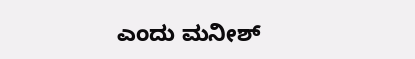ಎಂದು ಮನೀಶ್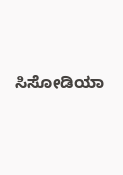ಸಿಸೋಡಿಯಾ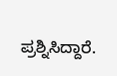ಪ್ರಶ್ನಿಸಿದ್ದಾರೆ.